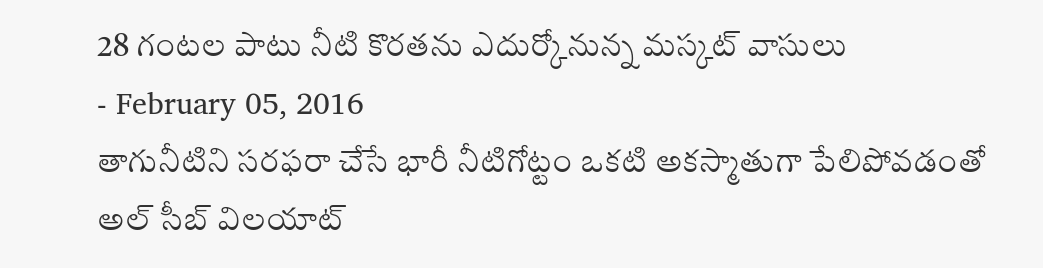28 గంటల పాటు నీటి కొరతను ఎదుర్కోనున్న మస్కట్ వాసులు
- February 05, 2016
తాగునీటిని సరఫరా చేసే భారీ నీటిగోట్టం ఒకటి అకస్మాతుగా పేలిపోవడంతో అల్ సీబ్ విలయాట్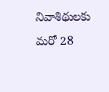నివాశిథులకు మరో 28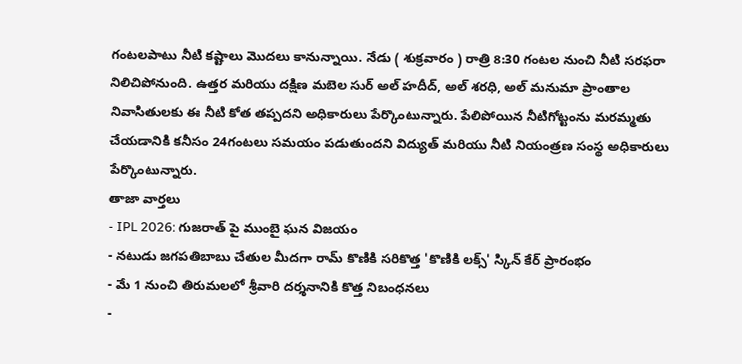గంటలపాటు నీటి కష్టాలు మొదలు కానున్నాయి. నేడు ( శుక్రవారం ) రాత్రి 8:30 గంటల నుంచి నీటి సరఫరా నిలిచిపోనుంది. ఉత్తర మరియు దక్షిణ మబెల సుర్ అల్ హదీద్, అల్ శరధి, అల్ మనుమా ప్రాంతాల నివాసితులకు ఈ నీటి కోత తప్పదని అధికారులు పేర్కొంటున్నారు. పేలిపోయిన నీటిగోట్టంను మరమ్మతు చేయడానికి కనీసం 24గంటలు సమయం పడుతుందని విద్యుత్ మరియు నీటి నియంత్రణ సంస్థ అధికారులు పేర్కొంటున్నారు.
తాజా వార్తలు
- IPL 2026: గుజరాత్ పై ముంబై ఘన విజయం
- నటుడు జగపతిబాబు చేతుల మీదగా రామ్ కొణికి సరికొత్త 'కొణికి లక్స్' స్కిన్ కేర్ ప్రారంభం
- మే 1 నుంచి తిరుమలలో శ్రీవారి దర్శనానికి కొత్త నిబంధనలు
-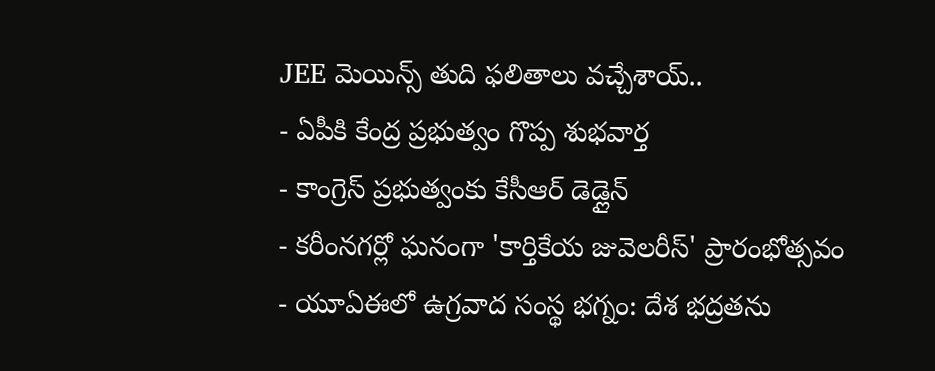JEE మెయిన్స్ తుది ఫలితాలు వచ్చేశాయ్..
- ఏపీకి కేంద్ర ప్రభుత్వం గొప్ప శుభవార్త
- కాంగ్రెస్ ప్రభుత్వంకు కేసీఆర్ డెడ్లైన్
- కరీంనగర్లో ఘనంగా 'కార్తికేయ జువెలరీస్' ప్రారంభోత్సవం
- యూఏఈలో ఉగ్రవాద సంస్థ భగ్నం: దేశ భద్రతను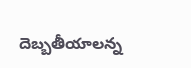దెబ్బతీయాలన్న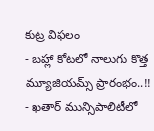కుట్ర విఫలం
- బహ్లా కోటలో నాలుగు కొత్త మ్యూజియమ్స్ ప్రారంభం..!!
- ఖతార్ మున్సిపాలిటీలో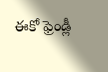ఈకో ఫ్రెండ్లీ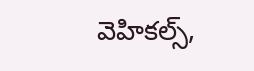వెహికల్స్,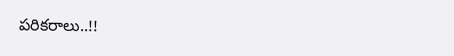పరికరాలు..!!